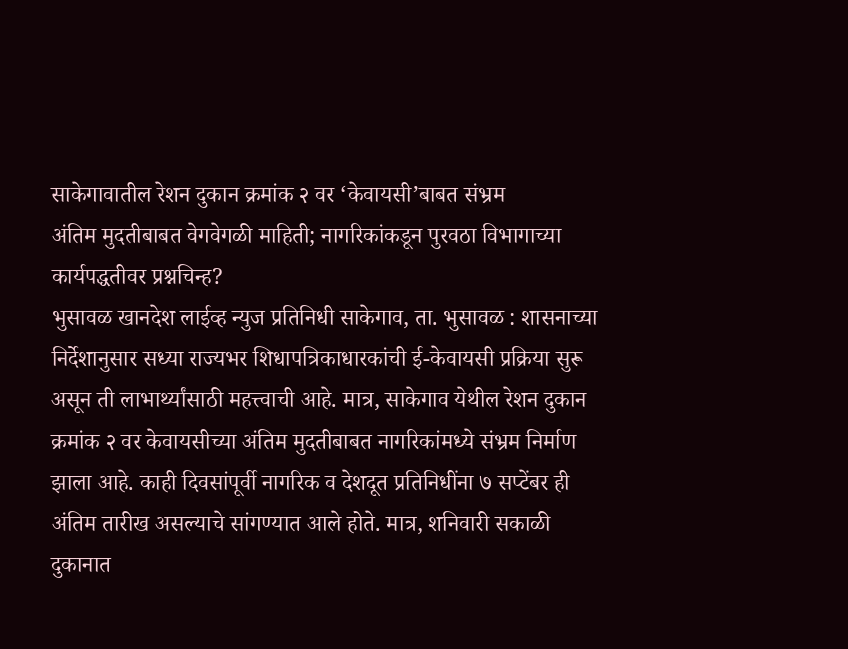साकेगावातील रेशन दुकान क्रमांक २ वर ‘केवायसी’बाबत संभ्रम
अंतिम मुदतीबाबत वेगवेगळी माहिती; नागरिकांकडून पुरवठा विभागाच्या कार्यपद्धतीवर प्रश्नचिन्ह?
भुसावळ खानदेश लाईव्ह न्युज प्रतिनिधी साकेगाव, ता. भुसावळ : शासनाच्या निर्देशानुसार सध्या राज्यभर शिधापत्रिकाधारकांची ई-केवायसी प्रक्रिया सुरू असून ती लाभार्थ्यांसाठी महत्त्वाची आहे. मात्र, साकेगाव येथील रेशन दुकान क्रमांक २ वर केवायसीच्या अंतिम मुदतीबाबत नागरिकांमध्ये संभ्रम निर्माण झाला आहे. काही दिवसांपूर्वी नागरिक व देशदूत प्रतिनिधींना ७ सप्टेंबर ही अंतिम तारीख असल्याचे सांगण्यात आले होते. मात्र, शनिवारी सकाळी दुकानात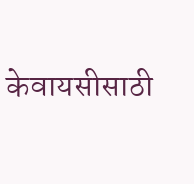केवायसीसाठी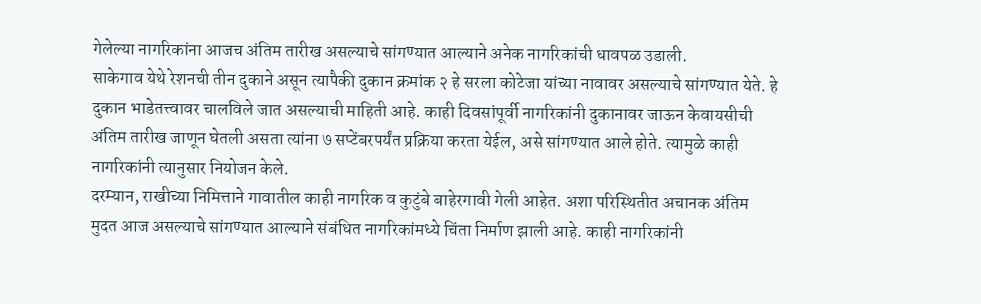गेलेल्या नागरिकांना आजच अंतिम तारीख असल्याचे सांगण्यात आल्याने अनेक नागरिकांची धावपळ उडाली.
साकेगाव येथे रेशनची तीन दुकाने असून त्यापैकी दुकान क्रमांक २ हे सरला कोटेजा यांच्या नावावर असल्याचे सांगण्यात येते. हे दुकान भाडेतत्त्वावर चालविले जात असल्याची माहिती आहे. काही दिवसांपूर्वी नागरिकांनी दुकानावर जाऊन केवायसीची अंतिम तारीख जाणून घेतली असता त्यांना ७ सप्टेंबरपर्यंत प्रक्रिया करता येईल, असे सांगण्यात आले होते. त्यामुळे काही नागरिकांनी त्यानुसार नियोजन केले.
दरम्यान, राखीच्या निमित्ताने गावातील काही नागरिक व कुटुंबे बाहेरगावी गेली आहेत. अशा परिस्थितीत अचानक अंतिम मुदत आज असल्याचे सांगण्यात आल्याने संबंधित नागरिकांमध्ये चिंता निर्माण झाली आहे. काही नागरिकांनी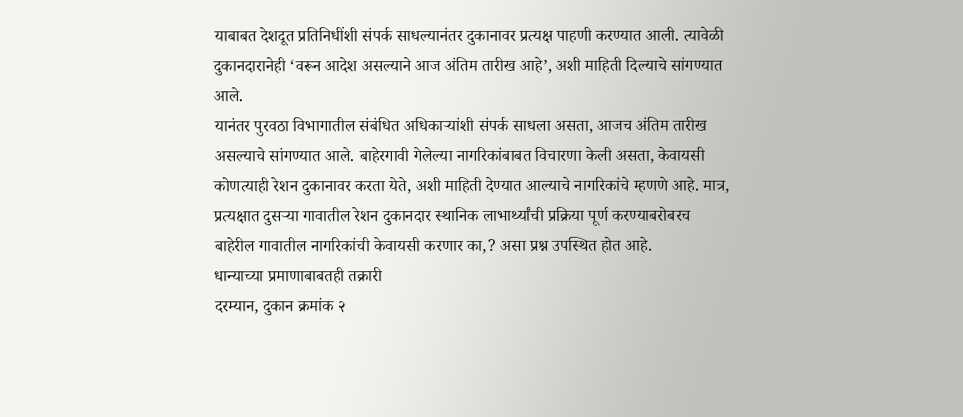याबाबत देशदूत प्रतिनिधींशी संपर्क साधल्यानंतर दुकानावर प्रत्यक्ष पाहणी करण्यात आली. त्यावेळी दुकानदारानेही ‘वरून आदेश असल्याने आज अंतिम तारीख आहे’, अशी माहिती दिल्याचे सांगण्यात आले.
यानंतर पुरवठा विभागातील संबंधित अधिकाऱ्यांशी संपर्क साधला असता, आजच अंतिम तारीख असल्याचे सांगण्यात आले. बाहेरगावी गेलेल्या नागरिकांबाबत विचारणा केली असता, केवायसी कोणत्याही रेशन दुकानावर करता येते, अशी माहिती देण्यात आल्याचे नागरिकांचे म्हणणे आहे. मात्र, प्रत्यक्षात दुसऱ्या गावातील रेशन दुकानदार स्थानिक लाभार्थ्यांची प्रक्रिया पूर्ण करण्याबरोबरच बाहेरील गावातील नागरिकांची केवायसी करणार का,? असा प्रश्न उपस्थित होत आहे.
धान्याच्या प्रमाणाबाबतही तक्रारी
दरम्यान, दुकान क्रमांक २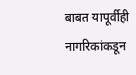बाबत यापूर्वीही नागरिकांकडून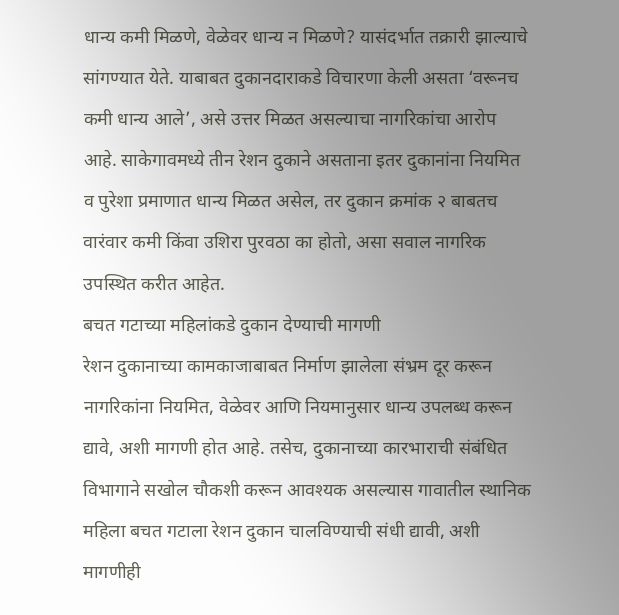धान्य कमी मिळणे, वेळेवर धान्य न मिळणे? यासंदर्भात तक्रारी झाल्याचे सांगण्यात येते. याबाबत दुकानदाराकडे विचारणा केली असता ‘वरूनच कमी धान्य आले’, असे उत्तर मिळत असल्याचा नागरिकांचा आरोप आहे. साकेगावमध्ये तीन रेशन दुकाने असताना इतर दुकानांना नियमित व पुरेशा प्रमाणात धान्य मिळत असेल, तर दुकान क्रमांक २ बाबतच वारंवार कमी किंवा उशिरा पुरवठा का होतो, असा सवाल नागरिक उपस्थित करीत आहेत.
बचत गटाच्या महिलांकडे दुकान देण्याची मागणी
रेशन दुकानाच्या कामकाजाबाबत निर्माण झालेला संभ्रम दूर करून नागरिकांना नियमित, वेळेवर आणि नियमानुसार धान्य उपलब्ध करून द्यावे, अशी मागणी होत आहे. तसेच, दुकानाच्या कारभाराची संबंधित विभागाने सखोल चौकशी करून आवश्यक असल्यास गावातील स्थानिक महिला बचत गटाला रेशन दुकान चालविण्याची संधी द्यावी, अशी मागणीही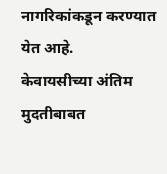नागरिकांकडून करण्यात येत आहे.
केवायसीच्या अंतिम मुदतीबाबत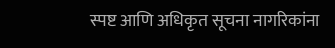स्पष्ट आणि अधिकृत सूचना नागरिकांना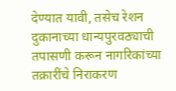देण्यात यावी, तसेच रेशन दुकानाच्या धान्यपुरवठ्याची तपासणी करून नागरिकांच्या तक्रारींचे निराकरण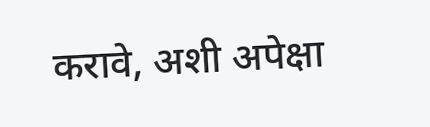करावे, अशी अपेक्षा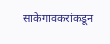साकेगावकरांकडून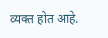व्यक्त होत आहे.